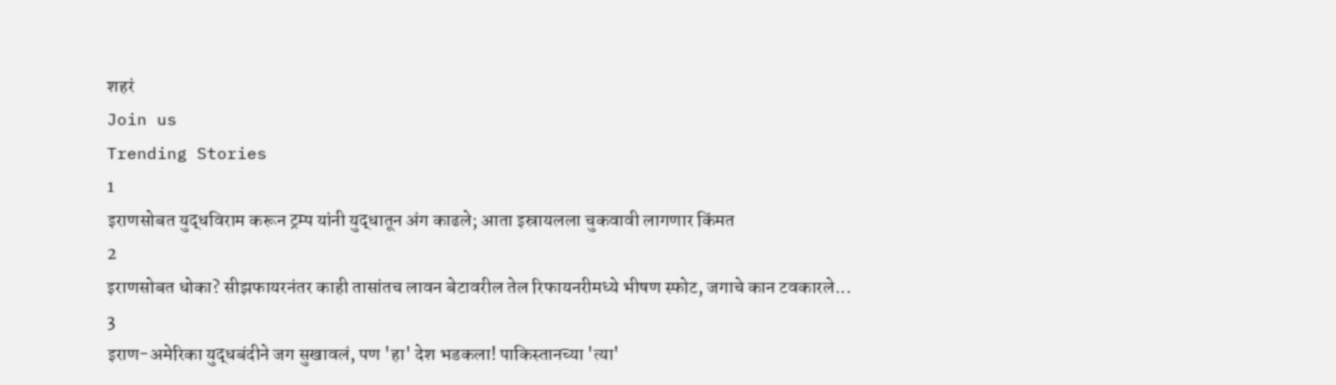शहरं
Join us
Trending Stories
1
इराणसोबत युद्धविराम करून ट्रम्प यांनी युद्धातून अंग काढले; आता इस्रायलला चुकवावी लागणार किंमत
2
इराणसोबत धोका? सीझफायरनंतर काही तासांतच लावन बेटावरील तेल रिफायनरीमध्ये भीषण स्फोट, जगाचे कान टवकारले...
3
इराण-अमेरिका युद्धबंदीने जग सुखावलं, पण 'हा' देश भडकला! पाकिस्तानच्या 'त्या'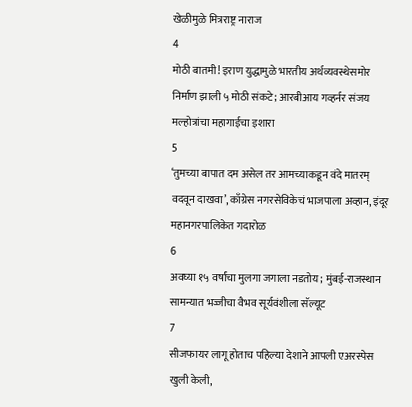खेळीमुळे मित्रराष्ट्र नाराज
4
मोठी बातमी! इराण युद्धामुळे भारतीय अर्थव्यवस्थेसमोर निर्माण झाली ५ मोठी संकटे; आरबीआय गव्हर्नर संजय मल्होत्रांचा महागाईचा इशारा
5
‘तुमच्या बापात दम असेल तर आमच्याकडून वंदे मातरम् वदवून दाखवा’, काँग्रेस नगरसेविकेचं भाजपाला अव्हान, इंदूर महानगरपालिकेत गदारोळ
6
अवघ्या १५ वर्षांचा मुलगा जगाला नडतोय; मुंबई-राजस्थान सामन्यात भज्जीचा वैभव सूर्यवंशीला सॅल्यूट
7
सीजफायर लागू होताच पहिल्या देशाने आपली एअरस्पेस खुली केली,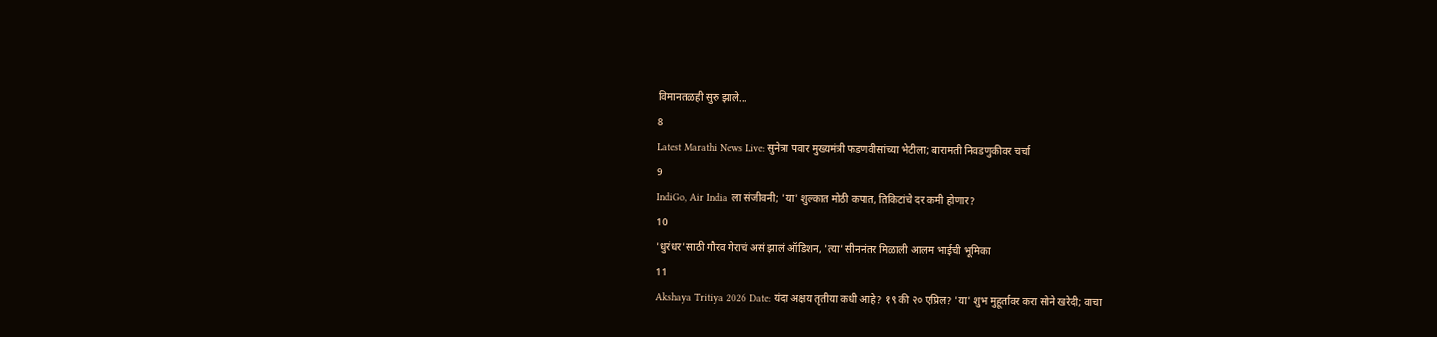विमानतळही सुरु झाले...
8
Latest Marathi News Live: सुनेत्रा पवार मुख्यमंत्री फडणवीसांच्या भेटीला; बारामती निवडणुकीवर चर्चा
9
IndiGo, Air India ला संजीवनी; 'या' शुल्कात मोठी कपात, तिकिटांचे दर कमी होणार?
10
'धुरंधर'साठी गौरव गेराचं असं झालं ऑडिशन, 'त्या' सीननंतर मिळाली आलम भाईची भूमिका
11
Akshaya Tritiya 2026 Date: यंदा अक्षय तृतीया कधी आहे? १९ की २० एप्रिल? 'या' शुभ मुहूर्तावर करा सोने खरेदी; वाचा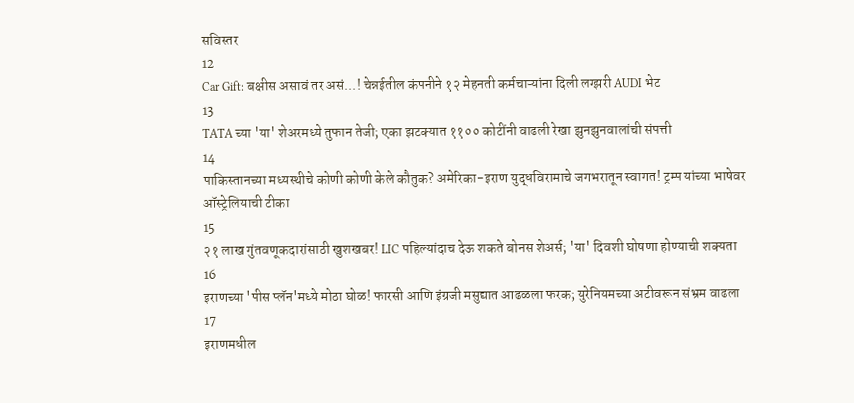सविस्तर
12
Car Gift: बक्षीस असावं तर असं...! चेन्नईतील कंपनीने १२ मेहनती कर्मचाऱ्यांना दिली लग्झरी AUDI भेट
13
TATA च्या 'या' शेअरमध्ये तुफान तेजी; एका झटक्यात ११०० कोटींनी वाढली रेखा झुनझुनवालांची संपत्ती
14
पाकिस्तानच्या मध्यस्थीचे कोणी कोणी केले कौतुक? अमेरिका-इराण युद्धविरामाचे जगभरातून स्वागत! ट्रम्प यांच्या भाषेवर ऑस्ट्रेलियाची टीका
15
२१ लाख गुंतवणूकदारांसाठी खुशखबर! LIC पहिल्यांदाच देऊ शकते बोनस शेअर्स; 'या' दिवशी घोषणा होण्याची शक्यता
16
इराणच्या 'पीस प्लॅन'मध्ये मोठा घोळ! फारसी आणि इंग्रजी मसुद्यात आढळला फरक; युरेनियमच्या अटीवरून संभ्रम वाढला
17
इराणमधील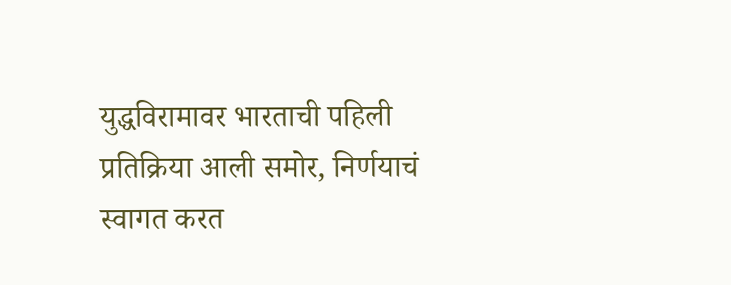युद्धविरामावर भारताची पहिली प्रतिक्रिया आली समोर, निर्णयाचं स्वागत करत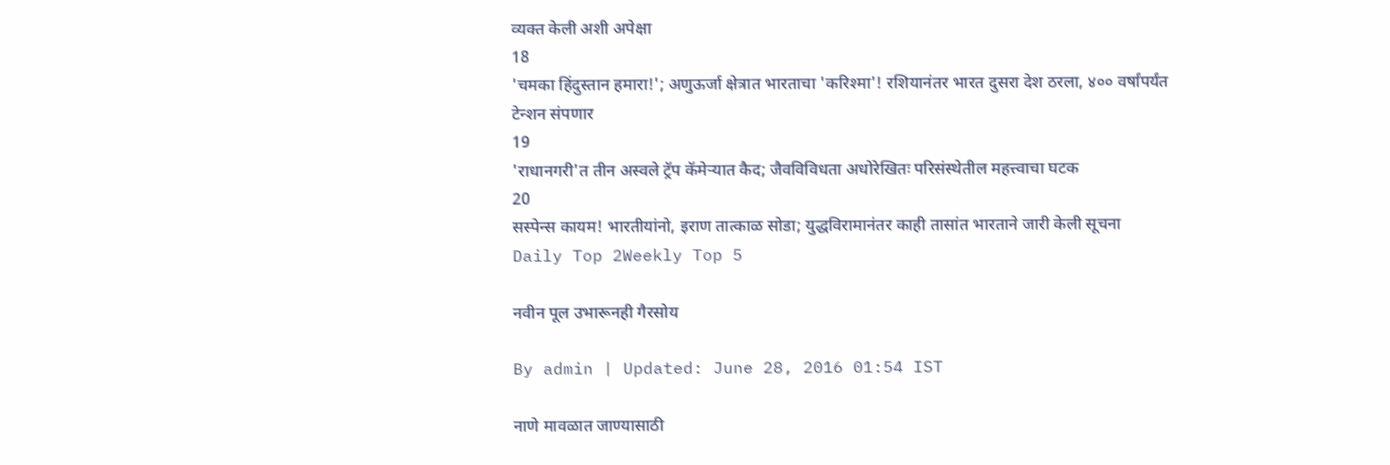व्यक्त केली अशी अपेक्षा
18
'चमका हिंदुस्तान हमारा!'; अणुऊर्जा क्षेत्रात भारताचा 'करिश्मा'! रशियानंतर भारत दुसरा देश ठरला, ४०० वर्षांपर्यंत टेन्शन संपणार
19
'राधानगरी'त तीन अस्वले ट्रॅप कॅमेऱ्यात कैद; जैवविविधता अधोरेखितः परिसंस्थेतील महत्त्वाचा घटक
20
सस्पेन्स कायम! भारतीयांनो, इराण तात्काळ सोडा; युद्धविरामानंतर काही तासांत भारताने जारी केली सूचना
Daily Top 2Weekly Top 5

नवीन पूल उभारूनही गैरसोय

By admin | Updated: June 28, 2016 01:54 IST

नाणे मावळात जाण्यासाठी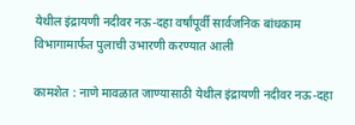येथील इंद्रायणी नदीवर नऊ-दहा वर्षांपूर्वी सार्वजनिक बांधकाम विभागामार्फत पुलाची उभारणी करण्यात आली

कामशेत : नाणे मावळात जाण्यासाठी येथील इंद्रायणी नदीवर नऊ-दहा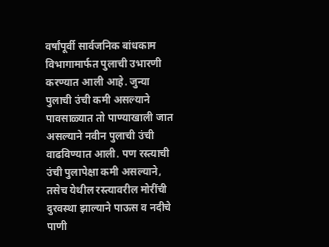वर्षांपूर्वी सार्वजनिक बांधकाम विभागामार्फत पुलाची उभारणी करण्यात आली आहे. जुन्या पुलाची उंची कमी असल्याने पावसाळ्यात तो पाण्याखाली जात असल्याने नवीन पुलाची उंची वाढविण्यात आली. पण रस्त्याची उंची पुलापेक्षा कमी असल्याने, तसेच येथील रस्त्यावरील मोरींची दुरवस्था झाल्याने पाऊस व नदीचे पाणी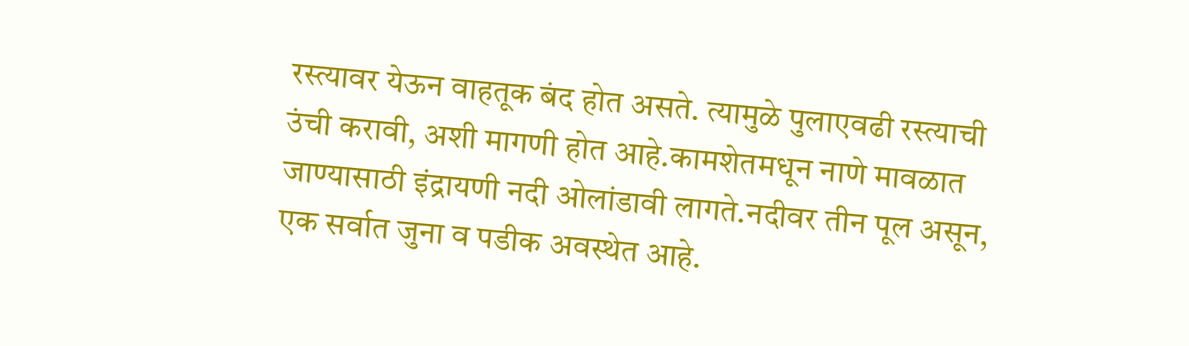रस्त्यावर येऊन वाहतूक बंद होत असते. त्यामुळे पुलाएवढी रस्त्याची उंची करावी, अशी मागणी होत आहे.कामशेतमधून नाणे मावळात जाण्यासाठी इंद्रायणी नदी ओलांडावी लागते.नदीवर तीन पूल असून, एक सर्वात जुना व पडीक अवस्थेत आहे.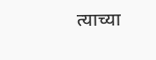त्याच्या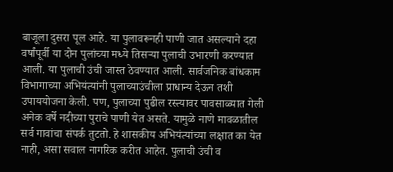बाजूला दुसरा पूल आहे. या पुलावरूनही पाणी जात असल्याने दहा वर्षांपूर्वी या दोन पुलांच्या मध्ये तिसऱ्या पुलाची उभारणी करण्यात आली. या पुलाची उंची जास्त ठेवण्यात आली. सार्वजनिक बांधकाम विभागाच्या अभियंत्यांनी पुलाच्याउंचीला प्राधान्य देऊन तशी उपाययोजना केली. पण, पुलाच्या पुढील रस्त्यावर पावसाळ्यात गेली अनेक वर्षे नदीच्या पुराचे पाणी येत असते. यामुळे नाणे मावळातील सर्व गावांचा संपर्क तुटतो. हे शासकीय अभियंत्यांच्या लक्षात का येत नाही, असा सवाल नागरिक करीत आहेत. पुलाची उंची व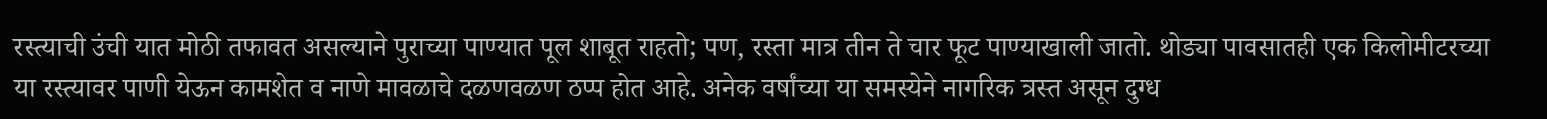रस्त्याची उंची यात मोठी तफावत असल्याने पुराच्या पाण्यात पूल शाबूत राहतो; पण, रस्ता मात्र तीन ते चार फूट पाण्याखाली जातो. थोड्या पावसातही एक किलोमीटरच्या या रस्त्यावर पाणी येऊन कामशेत व नाणे मावळाचे दळणवळण ठप्प होत आहे. अनेक वर्षांच्या या समस्येने नागरिक त्रस्त असून दुग्ध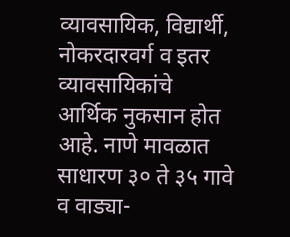व्यावसायिक, विद्यार्थी, नोकरदारवर्ग व इतर व्यावसायिकांचे आर्थिक नुकसान होत आहे. नाणे मावळात साधारण ३० ते ३५ गावे व वाड्या-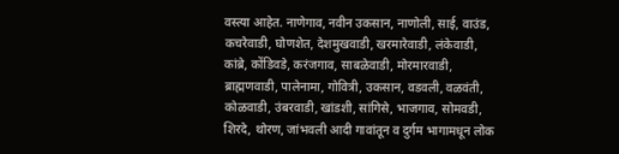वस्त्या आहेत. नाणेगाव, नवीन उकसान, नाणोली, साई, वाउंड, कचरेवाडी, घोणशेत, देशमुखवाडी, खरमारेवाडी, लंकेवाडी, कांब्रे, कोंडिवडे, करंजगाव, साबळेवाडी, मोरमारवाडी, ब्राह्मणवाडी, पालेनामा, गोवित्री, उकसान, वडवली, वळवंती, कोळवाडी, उंबरवाडी, खांडशी, सांगिसे, भाजगाव, सोमवडी, शिरदे, थोरण, जांभवली आदी गावांतून व दुर्गम भागामधून लोक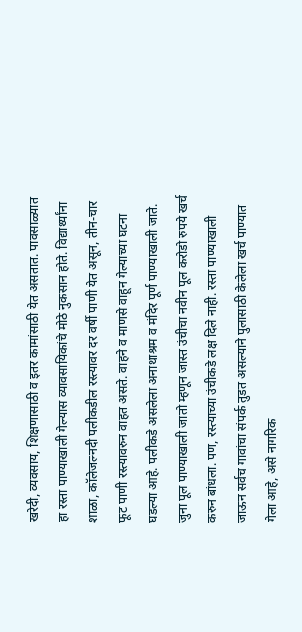खरेदी, व्यवसाय, शिक्षणासाठी व इतर कामांसाठी येत असतात. पावसाळ्यात हा रस्ता पाण्याखाली गेल्यास व्यावसायिकांचे मोठे नुकसान होते. विद्यार्थ्यांना शाळा, कॉलेजल्नदी पलीकडील रस्त्यावर दर वर्षी पाणी येत असून, तीन-चार फूट पाणी रस्त्यावरुन वाहत असते. वाहने व माणसे वाहून गेल्याच्या घटना घडल्या आहे. पलीकडे असलेला अनाथाश्रम व मंदिर पूर्ण पाण्याखाली जाते. जुना पूल पाण्याखाली जातो म्हणून जास्त उंचीचा नवीन पूल करोडो रुपये खर्च करुन बांधला. पण, रस्त्याच्या उंचीकडे लक्ष दिले नाही. रस्ता पाण्याखाली जाऊन सर्वच गावांचा संपर्क तुडत असल्याने पुलासाठी केलेला खर्च पाण्यात गेला आहे, असे नागरिक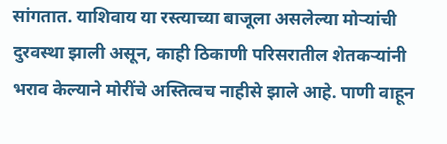सांगतात. याशिवाय या रस्त्याच्या बाजूला असलेल्या मोऱ्यांची दुरवस्था झाली असून, काही ठिकाणी परिसरातील शेतकऱ्यांनी भराव केल्याने मोरींचे अस्तित्वच नाहीसे झाले आहे. पाणी वाहून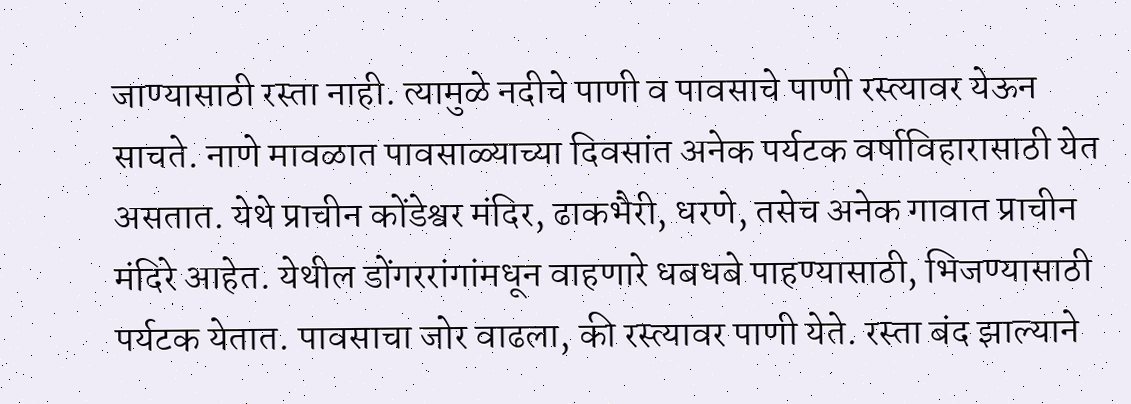जाण्यासाठी रस्ता नाही. त्यामुळे नदीचे पाणी व पावसाचे पाणी रस्त्यावर येऊन साचते. नाणे मावळात पावसाळ्याच्या दिवसांत अनेक पर्यटक वर्षाविहारासाठी येत असतात. येथे प्राचीन कोंडेश्वर मंदिर, ढाकभैरी, धरणे, तसेच अनेक गावात प्राचीन मंदिरे आहेत. येथील डोंगररांगांमधून वाहणारे धबधबे पाहण्यासाठी, भिजण्यासाठी पर्यटक येतात. पावसाचा जोर वाढला, की रस्त्यावर पाणी येते. रस्ता बंद झाल्याने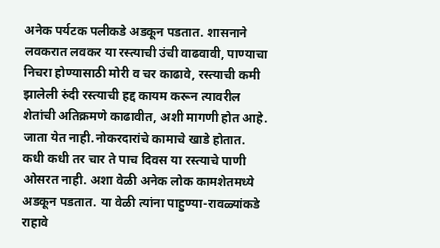अनेक पर्यटक पलीकडे अडकून पडतात. शासनाने लवकरात लवकर या रस्त्याची उंची वाढवावी, पाण्याचा निचरा होण्यासाठी मोरी व चर काढावे, रस्त्याची कमी झालेली रुंदी रस्त्याची हद्द कायम करून त्यावरील शेतांची अतिक्रमणे काढावीत, अशी मागणी होत आहे.  जाता येत नाही.नोकरदारांचे कामाचे खाडे होतात. कधी कधी तर चार ते पाच दिवस या रस्त्याचे पाणी ओसरत नाही. अशा वेळी अनेक लोक कामशेतमध्ये अडकून पडतात. या वेळी त्यांना पाहुण्या-रावळ्यांकडे राहावे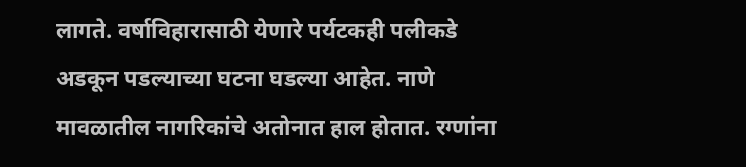लागते. वर्षाविहारासाठी येणारे पर्यटकही पलीकडे अडकून पडल्याच्या घटना घडल्या आहेत. नाणे मावळातील नागरिकांचे अतोनात हाल होतात. रग्णांना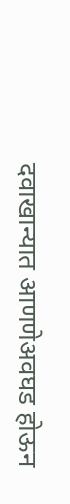दवाखान्यात आणणेअवघड होऊन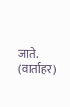जाते. (वार्ताहर)